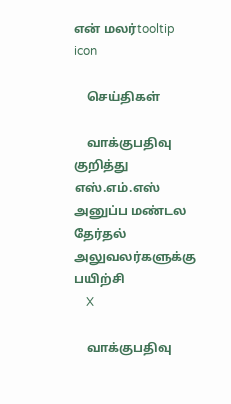என் மலர்tooltip icon

    செய்திகள்

    வாக்குபதிவு குறித்து எஸ்.எம்.எஸ் அனுப்ப மண்டல தேர்தல் அலுவலர்களுக்கு பயிற்சி
    X

    வாக்குபதிவு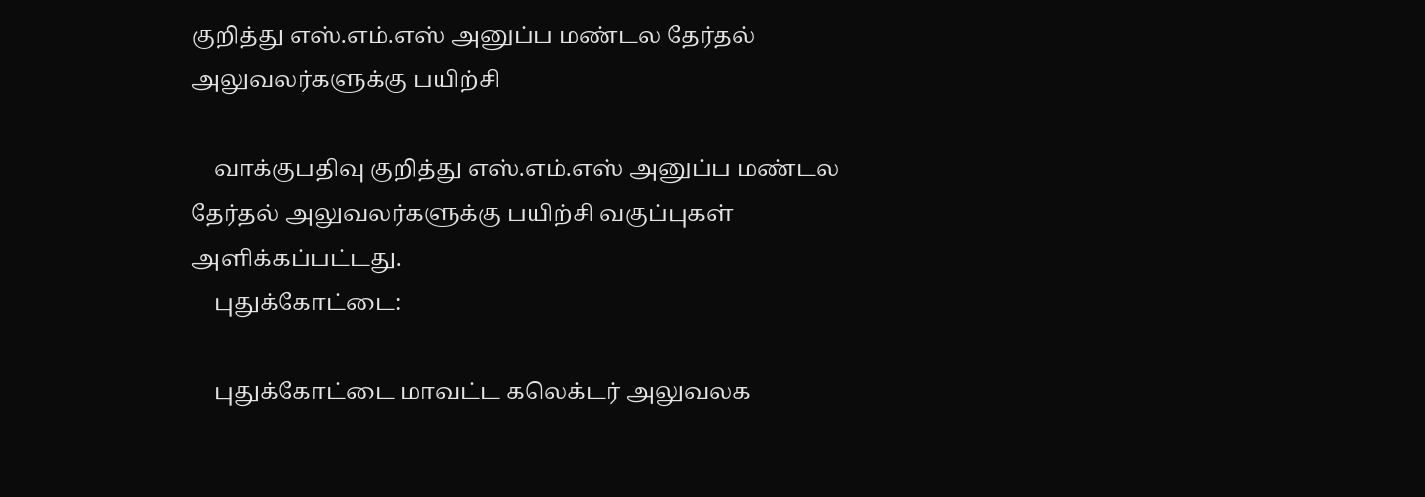குறித்து எஸ்.எம்.எஸ் அனுப்ப மண்டல தேர்தல் அலுவலர்களுக்கு பயிற்சி

    வாக்குபதிவு குறித்து எஸ்.எம்.எஸ் அனுப்ப மண்டல தேர்தல் அலுவலர்களுக்கு பயிற்சி வகுப்புகள் அளிக்கப்பட்டது.
    புதுக்கோட்டை:

    புதுக்கோட்டை மாவட்ட கலெக்டர் அலுவலக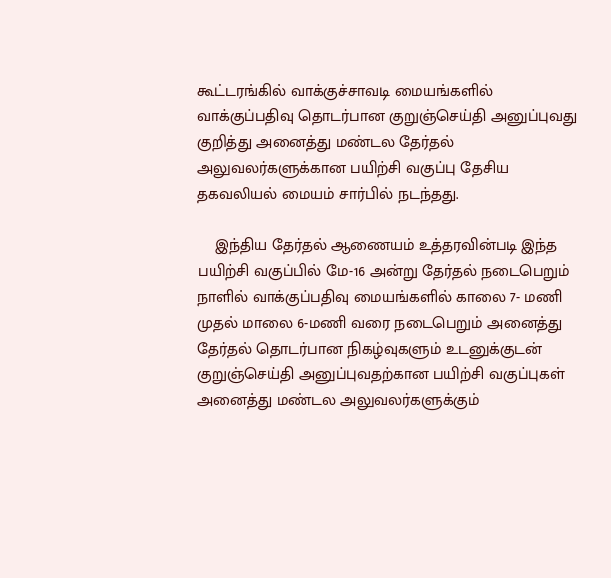கூட்டரங்கில் வாக்குச்சாவடி மையங்களில் வாக்குப்பதிவு தொடர்பான குறுஞ்செய்தி அனுப்புவது குறித்து அனைத்து மண்டல தேர்தல் அலுவலர்களுக்கான பயிற்சி வகுப்பு தேசிய தகவலியல் மையம் சார்பில் நடந்தது.

    இந்திய தேர்தல் ஆணையம் உத்தரவின்படி இந்த பயிற்சி வகுப்பில் மே-16 அன்று தேர்தல் நடைபெறும் நாளில் வாக்குப்பதிவு மையங்களில் காலை 7- மணி முதல் மாலை 6-மணி வரை நடைபெறும் அனைத்து தேர்தல் தொடர்பான நிகழ்வுகளும் உடனுக்குடன் குறுஞ்செய்தி அனுப்புவதற்கான பயிற்சி வகுப்புகள் அனைத்து மண்டல அலுவலர்களுக்கும்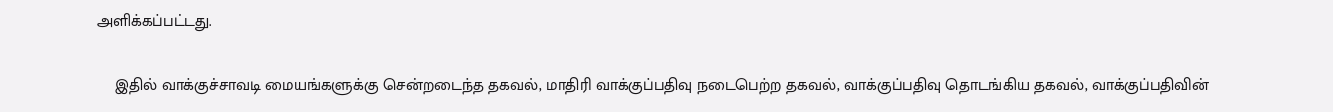அளிக்கப்பட்டது.

    இதில் வாக்குச்சாவடி மையங்களுக்கு சென்றடைந்த தகவல், மாதிரி வாக்குப்பதிவு நடைபெற்ற தகவல், வாக்குப்பதிவு தொடங்கிய தகவல், வாக்குப்பதிவின்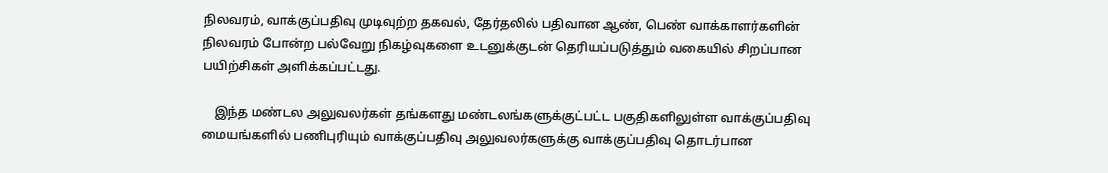நிலவரம், வாக்குப்பதிவு முடிவுற்ற தகவல், தேர்தலில் பதிவான ஆண், பெண் வாக்காளர்களின் நிலவரம் போன்ற பல்வேறு நிகழ்வுகளை உடனுக்குடன் தெரியப்படுத்தும் வகையில் சிறப்பான பயிற்சிகள் அளிக்கப்பட்டது.

    இந்த மண்டல அலுவலர்கள் தங்களது மண்டலங்களுக்குட்பட்ட பகுதிகளிலுள்ள வாக்குப்பதிவு மையங்களில் பணிபுரியும் வாக்குப்பதிவு அலுவலர்களுக்கு வாக்குப்பதிவு தொடர்பான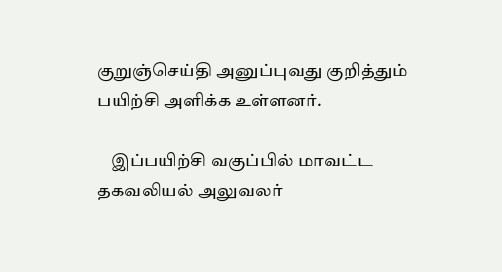குறுஞ்செய்தி அனுப்புவது குறித்தும் பயிற்சி அளிக்க உள்ளனர்.

    இப்பயிற்சி வகுப்பில் மாவட்ட  தகவலியல் அலுவலர்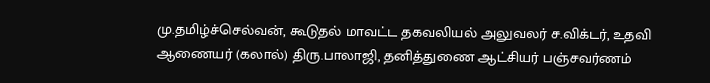மு.தமிழ்ச்செல்வன், கூடுதல் மாவட்ட தகவலியல் அலுவலர் ச.விக்டர், உதவி ஆணையர் (கலால்) திரு.பாலாஜி, தனித்துணை ஆட்சியர் பஞ்சவர்ணம்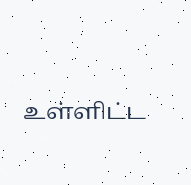உள்ளிட்ட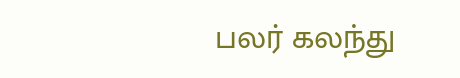பலர் கலந்து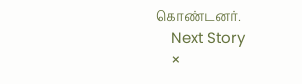கொண்டனர்.
    Next Story
    ×